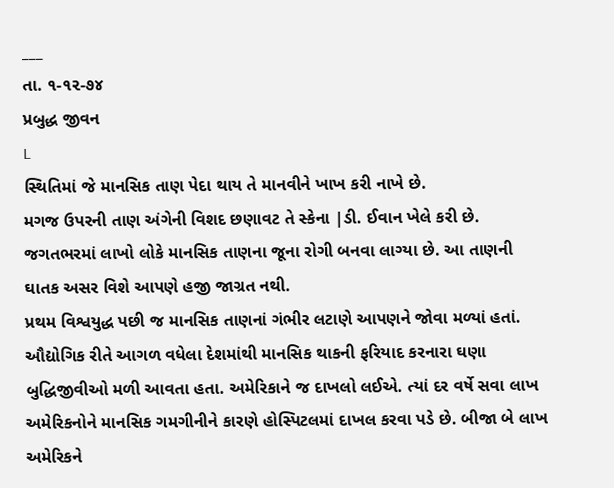___
તા. ૧-૧૨-૭૪
પ્રબુદ્ધ જીવન
L
સ્થિતિમાં જે માનસિક તાણ પેદા થાય તે માનવીને ખાખ કરી નાખે છે.
મગજ ઉપરની તાણ અંગેની વિશદ છણાવટ તે સ્કેના |ડી. ઈવાન ખેલે કરી છે. જગતભરમાં લાખો લોકે માનસિક તાણના જૂના રોગી બનવા લાગ્યા છે. આ તાણની ઘાતક અસર વિશે આપણે હજી જાગ્રત નથી.
પ્રથમ વિશ્વયુદ્ધ પછી જ માનસિક તાણનાં ગંભીર લટાણે આપણને જોવા મળ્યાં હતાં. ઔદ્યોગિક રીતે આગળ વધેલા દેશમાંથી માનસિક થાકની ફરિયાદ કરનારા ઘણા બુદ્ધિજીવીઓ મળી આવતા હતા. અમેરિકાને જ દાખલો લઈએ. ત્યાં દર વર્ષે સવા લાખ અમેરિકનોને માનસિક ગમગીનીને કારણે હોસ્પિટલમાં દાખલ કરવા પડે છે. બીજા બે લાખ અમેરિકને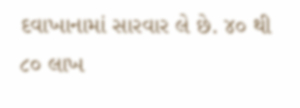દવાખાનામાં સારવાર લે છે. ૪૦ થી ૮૦ લાખ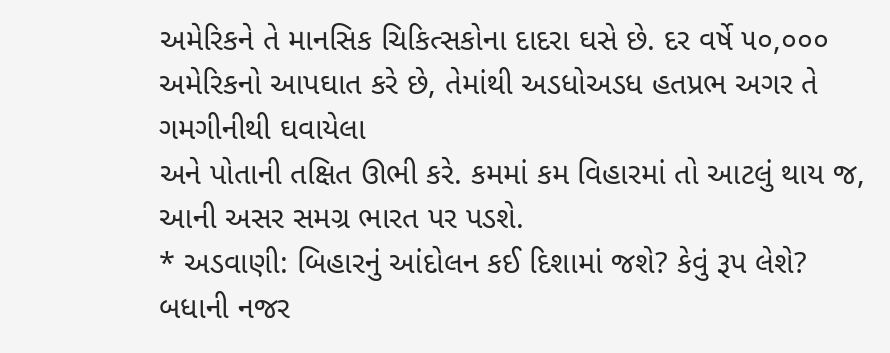અમેરિકને તે માનસિક ચિકિત્સકોના દાદરા ઘસે છે. દર વર્ષે ૫૦,૦૦૦ અમેરિકનો આપઘાત કરે છે, તેમાંથી અડધોઅડધ હતપ્રભ અગર તે ગમગીનીથી ઘવાયેલા
અને પોતાની તક્ષિત ઊભી કરે. કમમાં કમ વિહારમાં તો આટલું થાય જ, આની અસર સમગ્ર ભારત પર પડશે.
* અડવાણી: બિહારનું આંદોલન કઈ દિશામાં જશે? કેવું રૂપ લેશે? બધાની નજર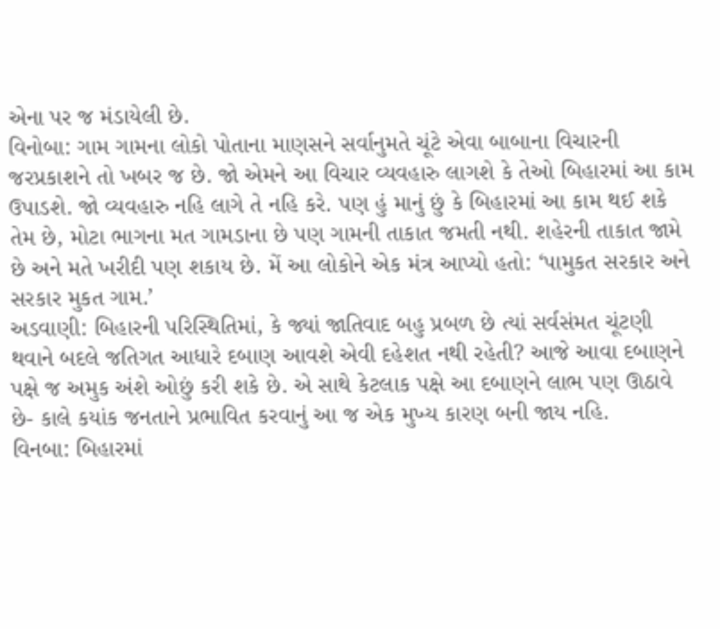એના પર જ મંડાયેલી છે.
વિનોબા: ગામ ગામના લોકો પોતાના માણસને સર્વાનુમતે ચૂંટે એવા બાબાના વિચારની જરપ્રકાશને તો ખબર જ છે. જો એમને આ વિચાર વ્યવહારુ લાગશે કે તેઓ બિહારમાં આ કામ ઉપાડશે. જો વ્યવહારુ નહિ લાગે તે નહિ કરે. પણ હું માનું છું કે બિહારમાં આ કામ થઈ શકે તેમ છે, મોટા ભાગના મત ગામડાના છે પણ ગામની તાકાત જમતી નથી. શહેરની તાકાત જામે છે અને મતે ખરીદી પણ શકાય છે. મેં આ લોકોને એક મંત્ર આપ્યો હતો: ‘પામુકત સરકાર અને સરકાર મુકત ગામ.’
અડવાણી: બિહારની પરિસ્થિતિમાં, કે જ્યાં જાતિવાદ બહુ પ્રબળ છે ત્યાં સર્વસંમત ચૂંટણી થવાને બદલે જતિગત આધારે દબાણ આવશે એવી દહેશત નથી રહેતી? આજે આવા દબાણને પક્ષે જ અમુક અંશે ઓછું કરી શકે છે. એ સાથે કેટલાક પક્ષે આ દબાણને લાભ પણ ઊઠાવે છે- કાલે કયાંક જનતાને પ્રભાવિત કરવાનું આ જ એક મુખ્ય કારણ બની જાય નહિ.
વિનબા: બિહારમાં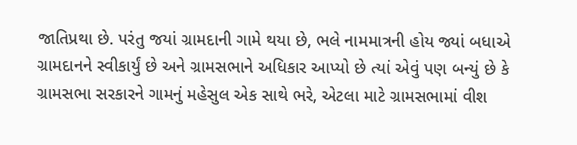જાતિપ્રથા છે. પરંતુ જયાં ગ્રામદાની ગામે થયા છે, ભલે નામમાત્રની હોય જ્યાં બધાએ ગ્રામદાનને સ્વીકાર્યું છે અને ગ્રામસભાને અધિકાર આપ્યો છે ત્યાં એવું પણ બન્યું છે કે ગ્રામસભા સરકારને ગામનું મહેસુલ એક સાથે ભરે, એટલા માટે ગ્રામસભામાં વીશ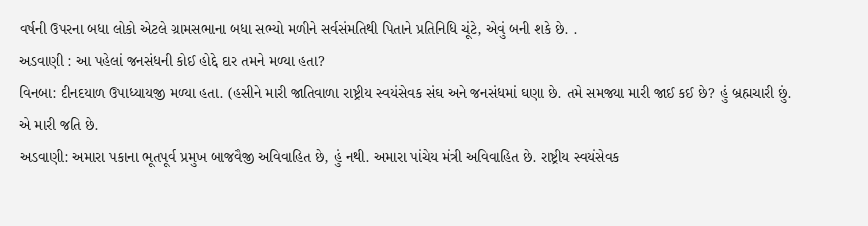વર્ષની ઉપરના બધા લોકો એટલે ગ્રામસભાના બધા સભ્યો મળીને સર્વસંમતિથી પિતાને પ્રતિનિધિ ચૂંટે, એવું બની શકે છે. .
અડવાણી : આ પહેલાં જનસંધની કોઈ હોદ્દે દાર તમને મળ્યા હતા?
વિનબા: દીનદયાળ ઉપાધ્યાયજી મળ્યા હતા. (હસીને મારી જાતિવાળા રાષ્ટ્રીય સ્વયંસેવક સંઘ અને જનસંધમાં ઘણા છે. તમે સમજ્યા મારી જાઈ કઈ છે? હું બ્રહ્મચારી છું. એ મારી જતિ છે.
અડવાણી: અમારા પકાના ભૂતપૂર્વ પ્રમુખ બાજવૈજી અવિવાહિત છે, હું નથી. અમારા પાંચેય મંત્રી અવિવાહિત છે. રાષ્ટ્રીય સ્વયંસેવક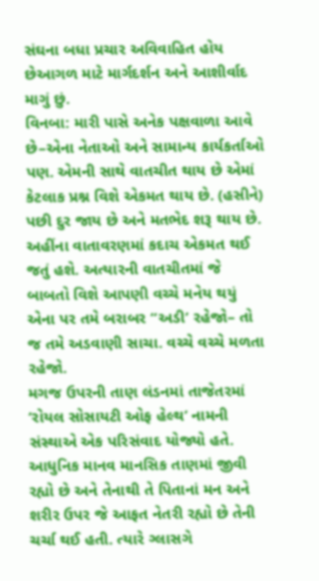સંઘના બધા પ્રચાર અવિવાહિત હોય છેઆગળ માટે માર્ગદર્શન અને આશીર્વાદ માગું છું.
વિનબા: મારી પાસે અનેક પક્ષવાળા આવે છે–એના નેતાઓ અને સામાન્ય કાર્યકર્તાઓ પણ. એમની સાથે વાતચીત થાય છે એમાં કેટલાક પ્રશ્ન વિશે એકમત થાય છે. (હસીને) પછી દુર જાય છે અને મતભેદ શરૂ થાય છે. અહીંના વાતાવરણમાં કદાચ એકમત થઈ જતું હશે. અત્યારની વાતચીતમાં જે બાબતો વિશે આપણી વચ્ચે મનેય થયું એના પર તમે બરાબર “અડી’ રહેજો– તો જ તમે અડવાણી સાચા. વચ્ચે વચ્ચે મળતા રહેજો.
મગજ ઉપરની તાણ લંડનમાં તાજેતરમાં ‘રોયલ સોસાયટી ઓફ હેલ્થ’ નામની સંસ્થાએ એક પરિસંવાદ યોજ્યો હતે. આધુનિક માનવ માનસિક તાણમાં જીવી રહ્યો છે અને તેનાથી તે પિતાનાં મન અને શરીર ઉપર જે આફત નેતરી રહ્યો છે તેની ચર્ચા થઈ હતી. ત્યારે ગ્લાસગે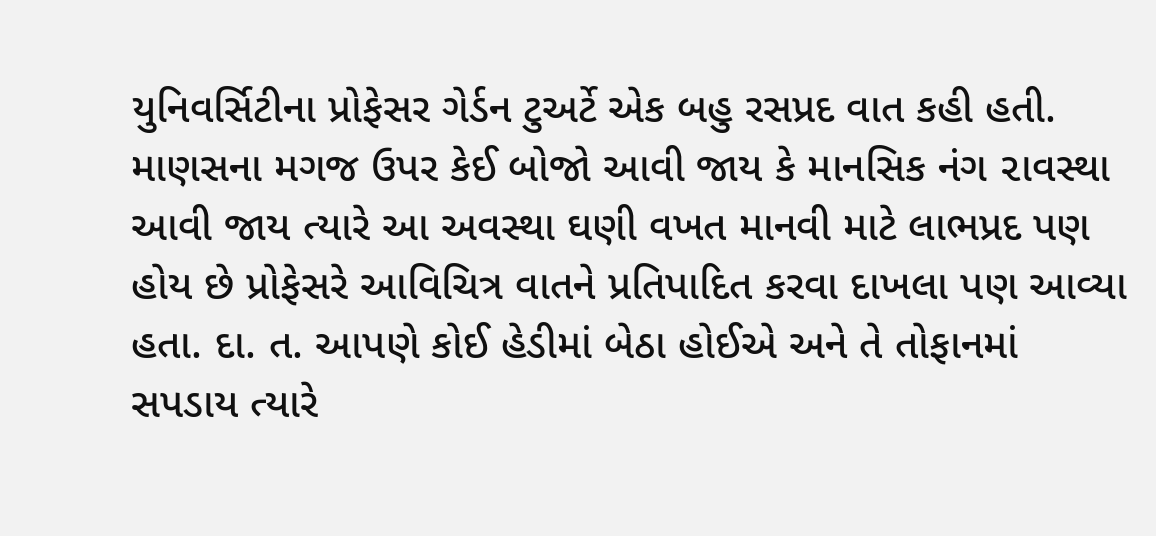યુનિવર્સિટીના પ્રોફેસર ગેર્ડન ટુઅર્ટે એક બહુ રસપ્રદ વાત કહી હતી. માણસના મગજ ઉપર કેઈ બોજો આવી જાય કે માનસિક નંગ ૨ાવસ્થા આવી જાય ત્યારે આ અવસ્થા ઘણી વખત માનવી માટે લાભપ્રદ પણ હોય છે પ્રોફેસરે આવિચિત્ર વાતને પ્રતિપાદિત કરવા દાખલા પણ આવ્યા હતા. દા. ત. આપણે કોઈ હેડીમાં બેઠા હોઈએ અને તે તોફાનમાં સપડાય ત્યારે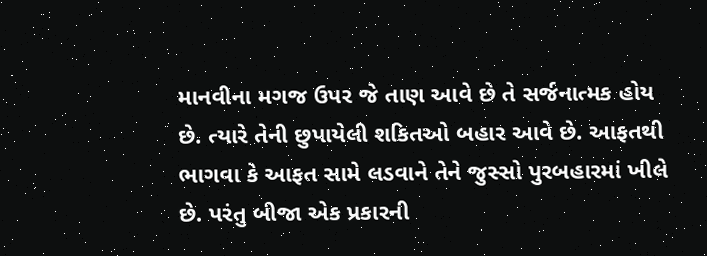માનવીના મગજ ઉપર જે તાણ આવે છે તે સર્જનાત્મક હોય છે. ત્યારે તેની છુપાયેલી શકિતઓ બહાર આવે છે. આફતથી ભાગવા કે આફત સામે લડવાને તેને જુસ્સો પુરબહારમાં ખીલે છે. પરંતુ બીજા એક પ્રકારની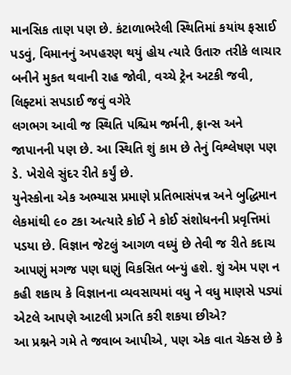માનસિક તાણ પણ છે. કંટાળાભરેલી સ્થિતિમાં કયાંય ફસાઈ પડવું, વિમાનનું અપહરણ થયું હોય ત્યારે ઉતારુ તરીકે લાચાર બનીને મુકત થવાની રાહ જોવી, વચ્ચે ટ્રેન અટકી જવી, લિફ્ટમાં સપડાઈ જવું વગેરે
લગભગ આવી જ સ્થિતિ પશ્ચિમ જર્મની, ફ્રાન્સ અને જાપાનની પણ છે. આ સ્થિતિ શું કામ છે તેનું વિશ્લેષણ પણ ડે. ખેરોલે સુંદર રીતે કર્યું છે.
યુનેસ્કોના એક અભ્યાસ પ્રમાણે પ્રતિભાસંપન્ન અને બુદ્ધિમાન લેકમાંથી ૯૦ ટકા અત્યારે કોઈ ને કોઈ સંશોધનની પ્રવૃત્તિમાં પડયા છે. વિજ્ઞાન જેટલું આગળ વધ્યું છે તેવી જ રીતે કદાચ આપણું મગજ પણ ઘણું વિકસિત બન્યું હશે. શું એમ પણ ન કહી શકાય કે વિજ્ઞાનના વ્યવસાયમાં વધુ ને વધુ માણસે પડ્યાં એટલે આપણે આટલી પ્રગતિ કરી શકયા છીએ?
આ પ્રશ્નને ગમે તે જવાબ આપીએ, પણ એક વાત ચેક્સ છે કે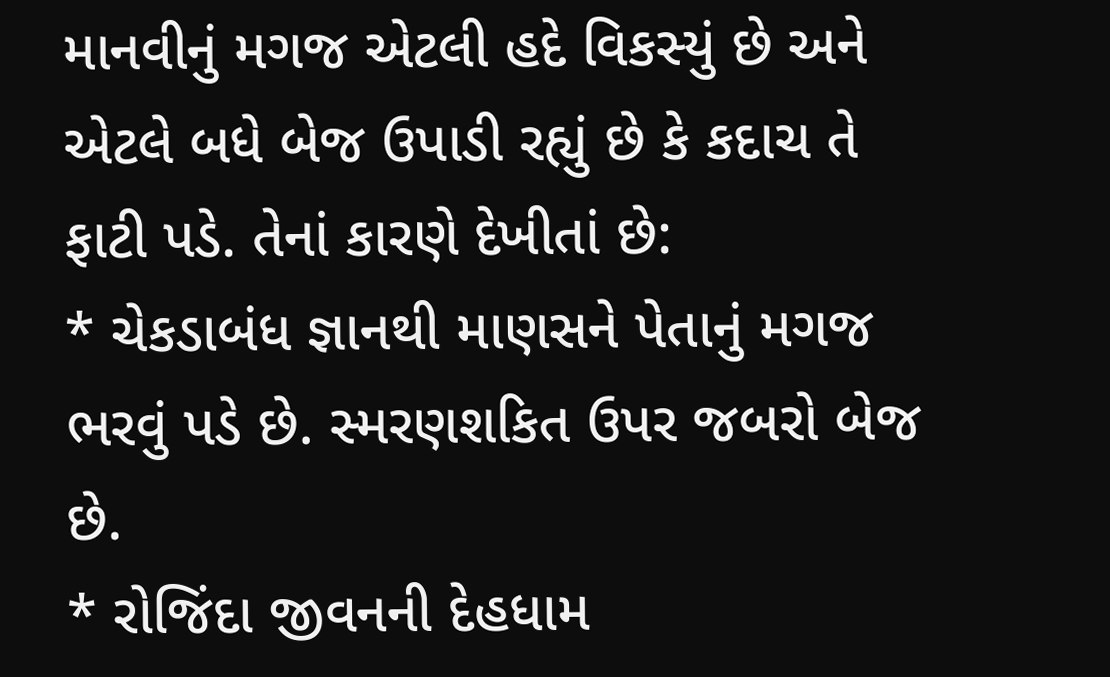માનવીનું મગજ એટલી હદે વિકસ્યું છે અને એટલે બધે બેજ ઉપાડી રહ્યું છે કે કદાચ તે ફાટી પડે. તેનાં કારણે દેખીતાં છે:
* ચેકડાબંધ જ્ઞાનથી માણસને પેતાનું મગજ ભરવું પડે છે. સ્મરણશકિત ઉપર જબરો બેજ છે.
* રોજિંદા જીવનની દેહધામ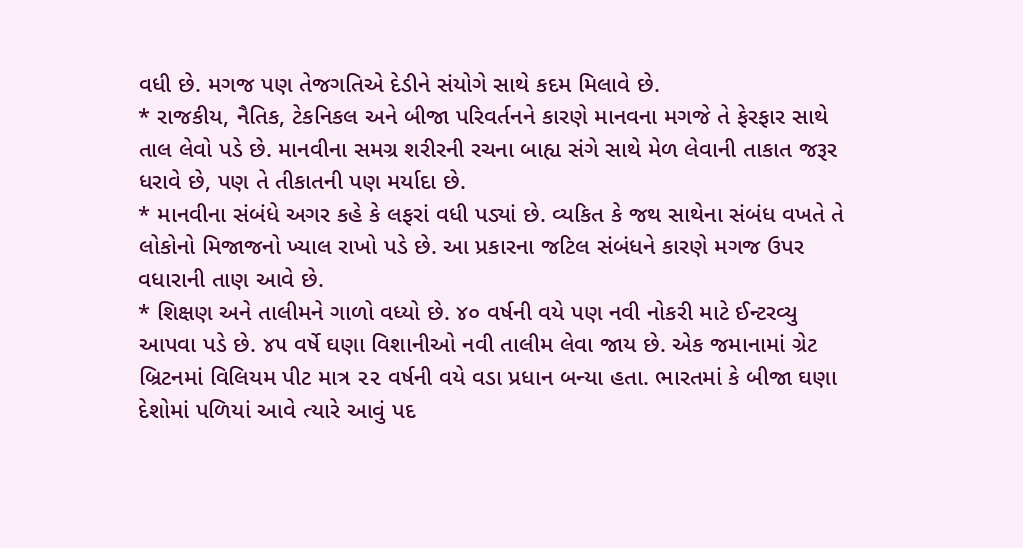વધી છે. મગજ પણ તેજગતિએ દેડીને સંયોગે સાથે કદમ મિલાવે છે.
* રાજકીય, નૈતિક, ટેકનિકલ અને બીજા પરિવર્તનને કારણે માનવના મગજે તે ફેરફાર સાથે તાલ લેવો પડે છે. માનવીના સમગ્ર શરીરની રચના બાહ્ય સંગે સાથે મેળ લેવાની તાકાત જરૂર ધરાવે છે, પણ તે તીકાતની પણ મર્યાદા છે.
* માનવીના સંબંધે અગર કહે કે લફરાં વધી પડ્યાં છે. વ્યકિત કે જથ સાથેના સંબંધ વખતે તે લોકોનો મિજાજનો ખ્યાલ રાખો પડે છે. આ પ્રકારના જટિલ સંબંધને કારણે મગજ ઉપર વધારાની તાણ આવે છે.
* શિક્ષણ અને તાલીમને ગાળો વધ્યો છે. ૪૦ વર્ષની વયે પણ નવી નોકરી માટે ઈન્ટરવ્યુ આપવા પડે છે. ૪૫ વર્ષે ઘણા વિશાનીઓ નવી તાલીમ લેવા જાય છે. એક જમાનામાં ગ્રેટ બ્રિટનમાં વિલિયમ પીટ માત્ર ૨૨ વર્ષની વયે વડા પ્રધાન બન્યા હતા. ભારતમાં કે બીજા ઘણા દેશોમાં પળિયાં આવે ત્યારે આવું પદ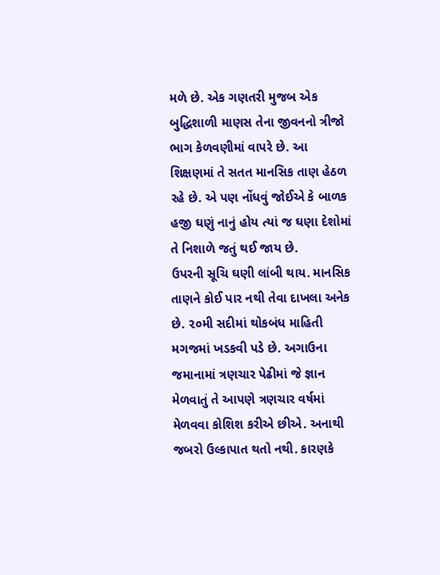મળે છે. એક ગણતરી મુજબ એક બુદ્ધિશાળી માણસ તેના જીવનનો ત્રીજો ભાગ કેળવણીમાં વાપરે છે. આ શિક્ષણમાં તે સતત માનસિક તાણ હેઠળ રહે છે. એ પણ નોંધવું જોઈએ કે બાળક હજી ઘણું નાનું હોય ત્યાં જ ઘણા દેશોમાં તે નિશાળે જતું થઈ જાય છે.
ઉપરની સૂચિ ઘણી લાંબી થાય. માનસિક તાણને કોઈ પાર નથી તેવા દાખલા અનેક છે. ૨૦મી સદીમાં થોકબંધ માહિતી મગજમાં ખડકવી પડે છે. અગાઉના જમાનામાં ત્રણચાર પેઢીમાં જે જ્ઞાન મેળવાતું તે આપણે ત્રણચાર વર્ષમાં મેળવવા કોશિશ કરીએ છીએ. અનાથી જબરો ઉલ્કાપાત થતો નથી. કારણકે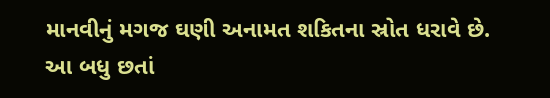માનવીનું મગજ ઘણી અનામત શકિતના સ્રોત ધરાવે છે.
આ બધુ છતાં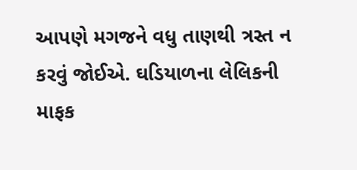આપણે મગજને વધુ તાણથી ત્રસ્ત ન કરવું જોઈએ. ઘડિયાળના લેલિકની માફક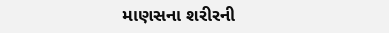માણસના શરીરની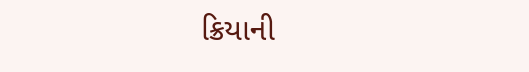ક્રિયાની